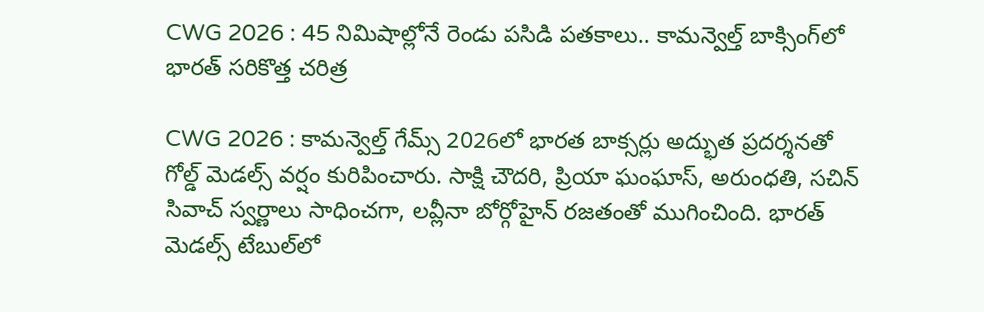CWG 2026 : 45 నిమిషాల్లోనే రెండు పసిడి పతకాలు.. కామన్వెల్త్ బాక్సింగ్‌లో భారత్ సరికొత్త చరిత్ర

CWG 2026 : కామన్వెల్త్ గేమ్స్ 2026లో భారత బాక్సర్లు అద్భుత ప్రదర్శనతో గోల్డ్ మెడల్స్ వర్షం కురిపించారు. సాక్షి చౌదరి, ప్రియా ఘంఘాస్, అరుంధతి, సచిన్ సివాచ్ స్వర్ణాలు సాధించగా, లవ్లీనా బోర్గోహైన్ రజతంతో ముగించింది. భారత్ మెడల్స్ టేబుల్‌లో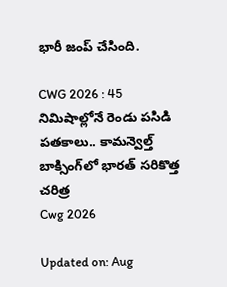భారీ జంప్ చేసింది.

CWG 2026 : 45 నిమిషాల్లోనే రెండు పసిడి పతకాలు.. కామన్వెల్త్ బాక్సింగ్‌లో భారత్ సరికొత్త చరిత్ర
Cwg 2026

Updated on: Aug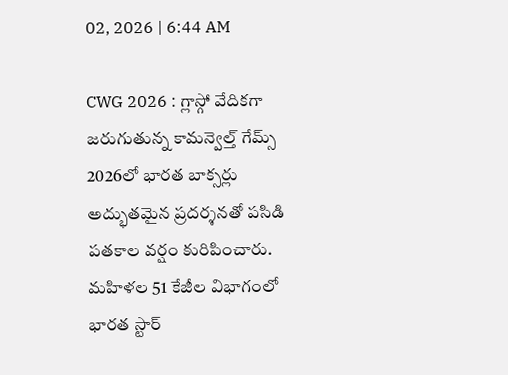02, 2026 | 6:44 AM

CWG 2026 : గ్లాస్గో వేదికగా జరుగుతున్న కామన్వెల్త్ గేమ్స్ 2026లో భారత బాక్సర్లు అద్భుతమైన ప్రదర్శనతో పసిడి పతకాల వర్షం కురిపించారు. మహిళల 51 కేజీల విభాగంలో భారత స్టార్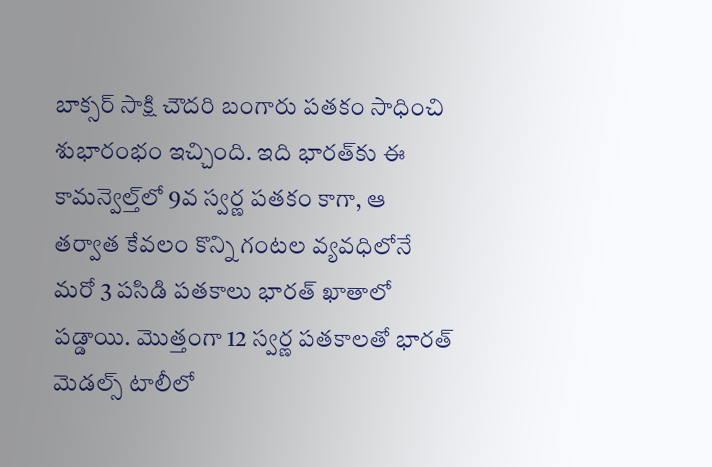బాక్సర్ సాక్షి చౌదరి బంగారు పతకం సాధించి శుభారంభం ఇచ్చింది. ఇది భారత్‌కు ఈ కామన్వెల్త్‌లో 9వ స్వర్ణ పతకం కాగా, ఆ తర్వాత కేవలం కొన్ని గంటల వ్యవధిలోనే మరో 3 పసిడి పతకాలు భారత్ ఖాతాలో పడ్డాయి. మొత్తంగా 12 స్వర్ణ పతకాలతో భారత్ మెడల్స్ టాలీలో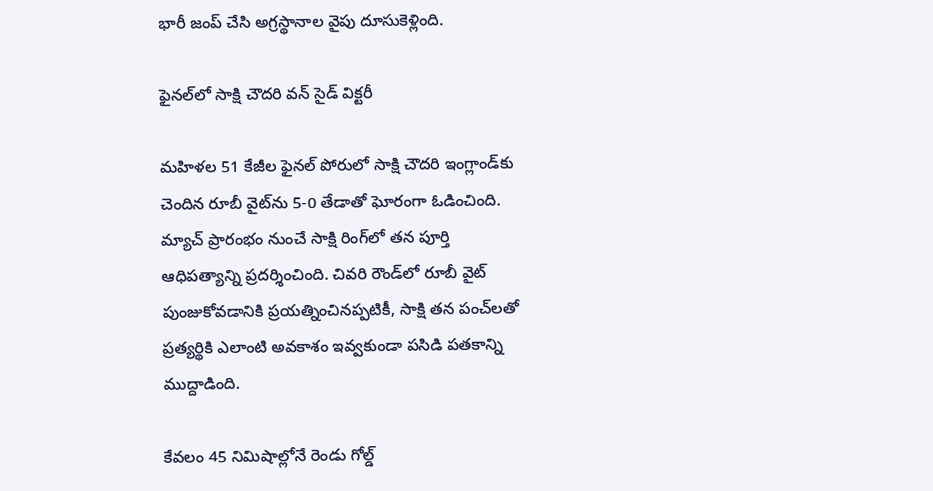భారీ జంప్ చేసి అగ్రస్థానాల వైపు దూసుకెళ్లింది.

ఫైనల్‌లో సాక్షి చౌదరి వన్ సైడ్ విక్టరీ

మహిళల 51 కేజీల ఫైనల్ పోరులో సాక్షి చౌదరి ఇంగ్లాండ్‌కు చెందిన రూబీ వైట్‌ను 5-0 తేడాతో ఘోరంగా ఓడించింది. మ్యాచ్ ప్రారంభం నుంచే సాక్షి రింగ్‌లో తన పూర్తి ఆధిపత్యాన్ని ప్రదర్శించింది. చివరి రౌండ్‌లో రూబీ వైట్ పుంజుకోవడానికి ప్రయత్నించినప్పటికీ, సాక్షి తన పంచ్‌లతో ప్రత్యర్థికి ఎలాంటి అవకాశం ఇవ్వకుండా పసిడి పతకాన్ని ముద్దాడింది.

కేవలం 45 నిమిషాల్లోనే రెండు గోల్డ్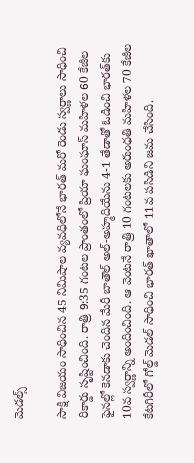మెడల్స్

సాక్షి విజయం సాధించిన 45 నిమిషాల వ్యవధిలోనే భారత్ మరో రెండు స్వర్ణాలు సాధించి రికార్డు సృష్టించింది. రాత్రి 9:35 గంటల ప్రాంతంలో ప్రియా ఘంఘాస్ మహిళల 60 కేజీల ఫైనల్లో కెనడాకు చెందిన మేరీ బాతౌల్ అల్-అహ్మదియేను 4-1 తేడాతో ఓడించి భారత్‌కు 10వ స్వర్ణాన్ని అందించింది. ఆ వెంటనే రాత్రి 10 గంటలకు అరుంధతి మహిళల 70 కేజీల కేటగిరీలో గోల్డ్ మెడల్ సాధించి భారత్ ఖాతాలో 11వ పసిడిని జమ చేసింది.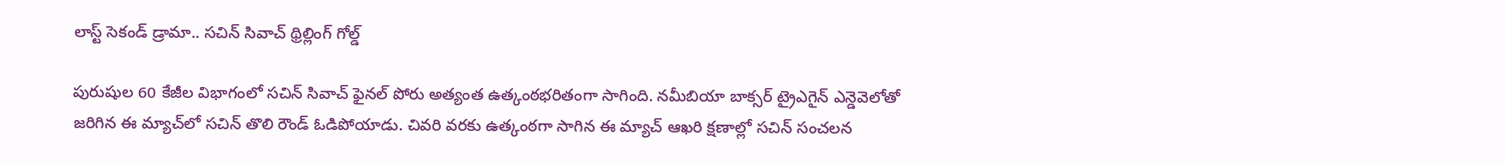లాస్ట్ సెకండ్ డ్రామా.. సచిన్ సివాచ్ థ్రిల్లింగ్ గోల్డ్

పురుషుల 60 కేజీల విభాగంలో సచిన్ సివాచ్ ఫైనల్ పోరు అత్యంత ఉత్కంఠభరితంగా సాగింది. నమీబియా బాక్సర్ ట్రైఎగైన్ ఎన్డెవెలోతో జరిగిన ఈ మ్యాచ్‌లో సచిన్ తొలి రౌండ్ ఓడిపోయాడు. చివరి వరకు ఉత్కంఠగా సాగిన ఈ మ్యాచ్ ఆఖరి క్షణాల్లో సచిన్ సంచలన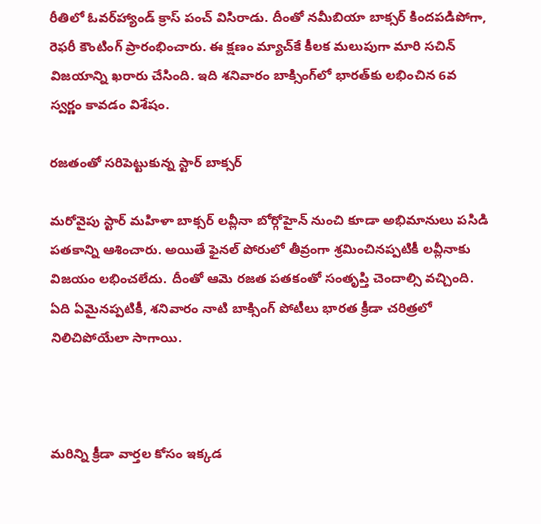రీతిలో ఓవర్‌హ్యాండ్ క్రాస్ పంచ్ విసిరాడు. దీంతో నమీబియా బాక్సర్ కిందపడిపోగా, రెఫరీ కౌంటింగ్ ప్రారంభించారు. ఈ క్షణం మ్యాచ్‌కే కీలక మలుపుగా మారి సచిన్ విజయాన్ని ఖరారు చేసింది. ఇది శనివారం బాక్సింగ్‌లో భారత్‌కు లభించిన 6వ స్వర్ణం కావడం విశేషం.

రజతంతో సరిపెట్టుకున్న స్టార్ బాక్సర్

మరోవైపు స్టార్ మహిళా బాక్సర్ లవ్లీనా బోర్గోహైన్ నుంచి కూడా అభిమానులు పసిడి పతకాన్ని ఆశించారు. అయితే ఫైనల్ పోరులో తీవ్రంగా శ్రమించినప్పటికీ లవ్లీనాకు విజయం లభించలేదు. దీంతో ఆమె రజత పతకంతో సంతృప్తి చెందాల్సి వచ్చింది. ఏది ఏమైనప్పటికీ, శనివారం నాటి బాక్సింగ్ పోటీలు భారత క్రీడా చరిత్రలో నిలిచిపోయేలా సాగాయి.



మరిన్ని క్రీడా వార్తల కోసం ఇక్కడ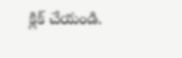క్లిక్ చేయండి.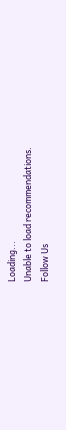Loading...
Unable to load recommendations.
Follow Us